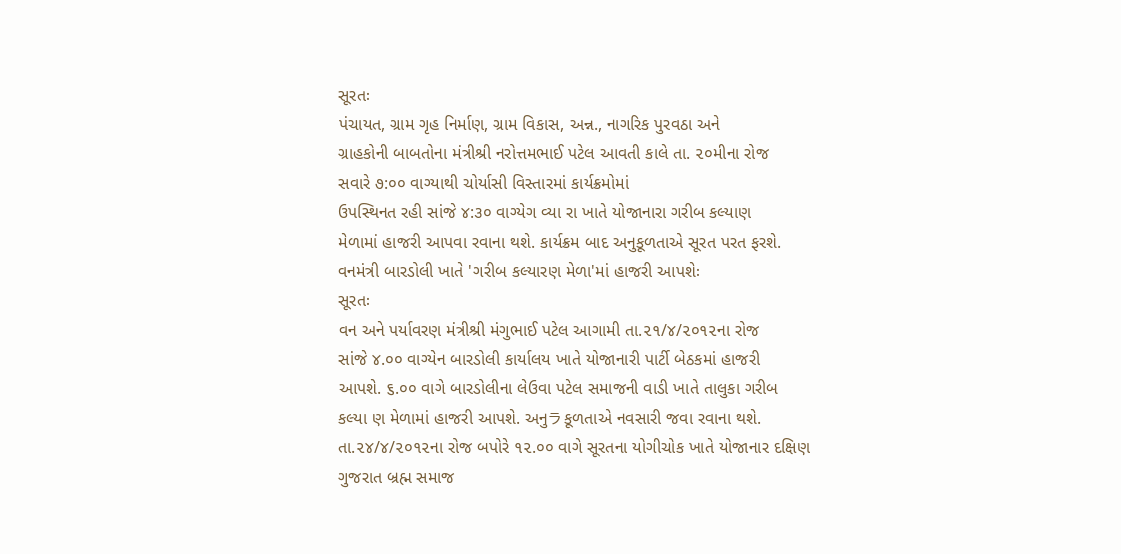સૂરતઃ
પંચાયત, ગ્રામ ગૃહ નિર્માણ, ગ્રામ વિકાસ, અન્ન., નાગરિક પુરવઠા અને
ગ્રાહકોની બાબતોના મંત્રીશ્રી નરોત્તમભાઈ પટેલ આવતી કાલે તા. ૨૦મીના રોજ
સવારે ૭:૦૦ વાગ્યાથી ચોર્યાસી વિસ્તારમાં કાર્યક્રમોમાં
ઉપસ્થિનત રહી સાંજે ૪:૩૦ વાગ્યેગ વ્યા રા ખાતે યોજાનારા ગરીબ કલ્યાણ
મેળામાં હાજરી આપવા રવાના થશે. કાર્યક્રમ બાદ અનુકૂળતાએ સૂરત પરત ફરશે.
વનમંત્રી બારડોલી ખાતે 'ગરીબ કલ્યારણ મેળા'માં હાજરી આપશેઃ
સૂરતઃ
વન અને પર્યાવરણ મંત્રીશ્રી મંગુભાઈ પટેલ આગામી તા.૨૧/૪/૨૦૧૨ના રોજ
સાંજે ૪.૦૦ વાગ્યેન બારડોલી કાર્યાલય ખાતે યોજાનારી પાર્ટી બેઠકમાં હાજરી
આપશે. ૬.૦૦ વાગે બારડોલીના લેઉવા પટેલ સમાજની વાડી ખાતે તાલુકા ગરીબ
કલ્યા ણ મેળામાં હાજરી આપશે. અનુラકૂળતાએ નવસારી જવા રવાના થશે.
તા.૨૪/૪/૨૦૧૨ના રોજ બપોરે ૧૨.૦૦ વાગે સૂરતના યોગીચોક ખાતે યોજાનાર દક્ષિણ
ગુજરાત બ્રહ્મ સમાજ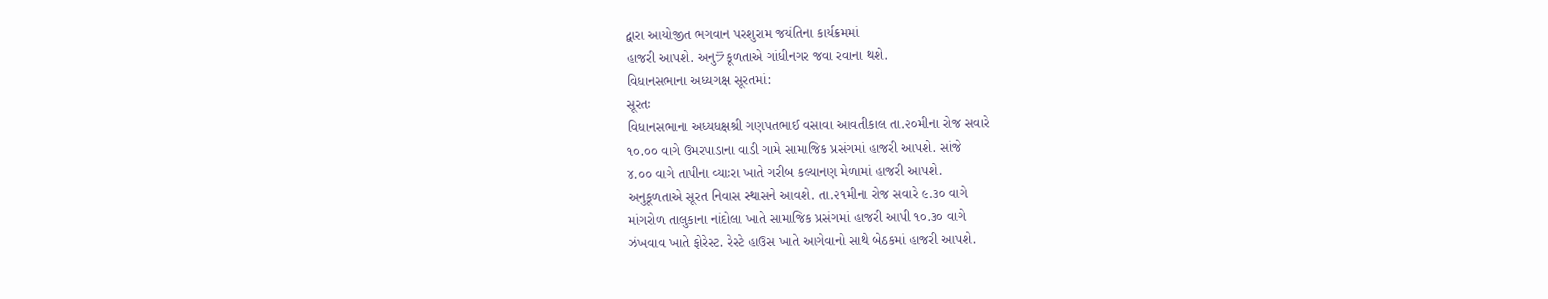દ્વારા આયોજીત ભગવાન પરશુરામ જયંતિના કાર્યક્રમમાં
હાજરી આપશે. અનુラકૂળતાએ ગાંધીનગર જવા રવાના થશે.
વિધાનસભાના અધ્યગક્ષ સૂરતમાં:
સૂરતઃ
વિધાનસભાના અધ્યધક્ષશ્રી ગણપતભાઈ વસાવા આવતીકાલ તા.૨૦મીના રોજ સવારે
૧૦.૦૦ વાગે ઉમરપાડાના વાડી ગામે સામાજિક પ્રસંગમાં હાજરી આપશે. સાંજે
૪.૦૦ વાગે તાપીના વ્યાઃરા ખાતે ગરીબ કલ્યાનણ મેળામાં હાજરી આપશે.
અનુકૂળતાએ સૂરત નિવાસ સ્થાસને આવશે. તા.૨૧મીના રોજ સવારે ૯.૩૦ વાગે
માંગરોળ તાલુકાના નાંદોલા ખાતે સામાજિક પ્રસંગમાં હાજરી આપી ૧૦.૩૦ વાગે
ઝંખવાવ ખાતે ફોરેસ્ટ. રેસ્ટે હાઉસ ખાતે આગેવાનો સાથે બેઠકમાં હાજરી આપશે.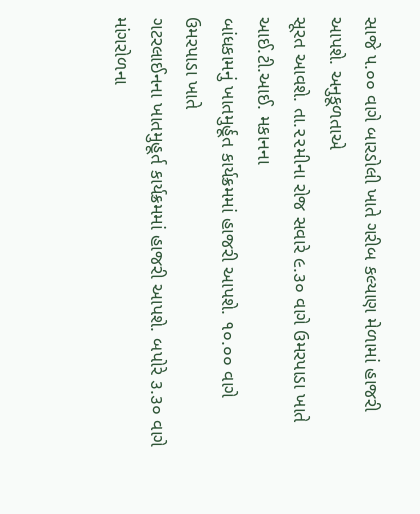સાજે ૫.૦૦ વાગે બારડોલી ખાતે ગરીબ કલ્યાણ મેળામાં હાજરી આપશે. અનુકૂળતાએ
સૂરત આવશે. તા.૨૨મીના રોજ સવારે ૯.૩૦ વાગે ઉમરપાડા ખાતે આઈ.ટી.આઈ. મકાનના
બાંધકામનું ખાતમુર્હૂત કાર્યક્રમમાં હાજરી આપશે. ૧૦.૦૦ વાગે ઉમરપાડા ખાતે
ગટરલાઈનના ખાતમુહૂર્ત કાર્યક્રમમાં હાજરી આપશે. બપોરે ૩.૩૦ વાગે
માંગરોળના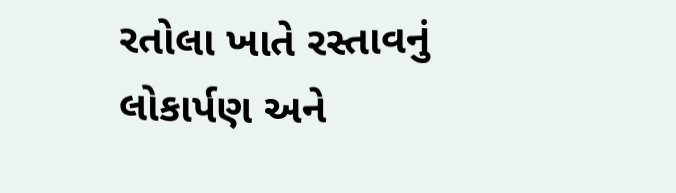રતોલા ખાતે રસ્તાવનું લોકાર્પણ અને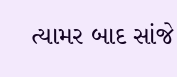ત્યામર બાદ સાંજે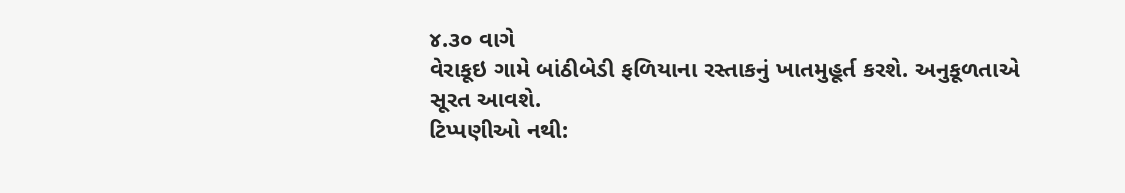૪.૩૦ વાગે
વેરાકૂઇ ગામે બાંઠીબેડી ફળિયાના રસ્તાકનું ખાતમુહૂર્ત કરશે. અનુકૂળતાએ
સૂરત આવશે.
ટિપ્પણીઓ નથી: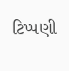ટિપ્પણી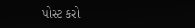પોસ્ટ કરો